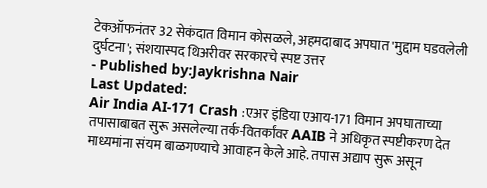टेकऑफनंतर 32 सेकंदात विमान कोसळले, अहमदाबाद अपघात 'मुद्दाम घडवलेली दुर्घटना'; संशयास्पद थिअरीवर सरकारचे स्पष्ट उत्तर
- Published by:Jaykrishna Nair
Last Updated:
Air India AI-171 Crash :एअर इंडिया एआय-171 विमान अपघाताच्या तपासाबाबत सुरू असलेल्या तर्क-वितर्कांवर AAIB ने अधिकृत स्पष्टीकरण देत माध्यमांना संयम बाळगण्याचे आवाहन केले आहे. तपास अद्याप सुरू असून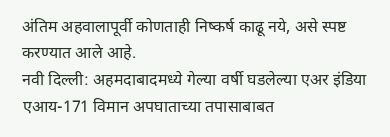अंतिम अहवालापूर्वी कोणताही निष्कर्ष काढू नये, असे स्पष्ट करण्यात आले आहे.
नवी दिल्ली: अहमदाबादमध्ये गेल्या वर्षी घडलेल्या एअर इंडिया एआय-171 विमान अपघाताच्या तपासाबाबत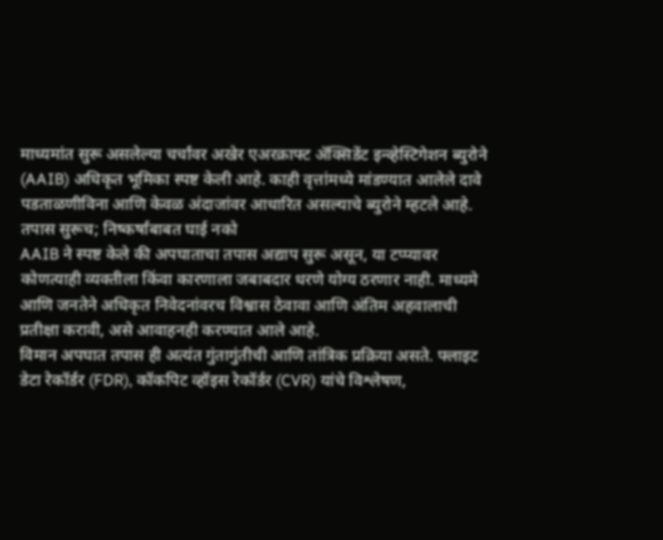माध्यमांत सुरू असलेल्या चर्चांवर अखेर एअरक्राफ्ट ॲक्सिडेंट इन्व्हेस्टिगेशन ब्युरोने (AAIB) अधिकृत भूमिका स्पष्ट केली आहे. काही वृत्तांमध्ये मांडण्यात आलेले दावे पडताळणीविना आणि केवळ अंदाजांवर आधारित असल्याचे ब्युरोने म्हटले आहे.
तपास सुरूच; निष्कर्षांबाबत घाई नको
AAIB ने स्पष्ट केले की अपघाताचा तपास अद्याप सुरू असून, या टप्प्यावर कोणत्याही व्यक्तीला किंवा कारणाला जबाबदार धरणे योग्य ठरणार नाही. माध्यमे आणि जनतेने अधिकृत निवेदनांवरच विश्वास ठेवावा आणि अंतिम अहवालाची प्रतीक्षा करावी, असे आवाहनही करण्यात आले आहे.
विमान अपघात तपास ही अत्यंत गुंतागुंतीची आणि तांत्रिक प्रक्रिया असते. फ्लाइट डेटा रेकॉर्डर (FDR), कॉकपिट व्हॉइस रेकॉर्डर (CVR) यांचे विश्लेषण,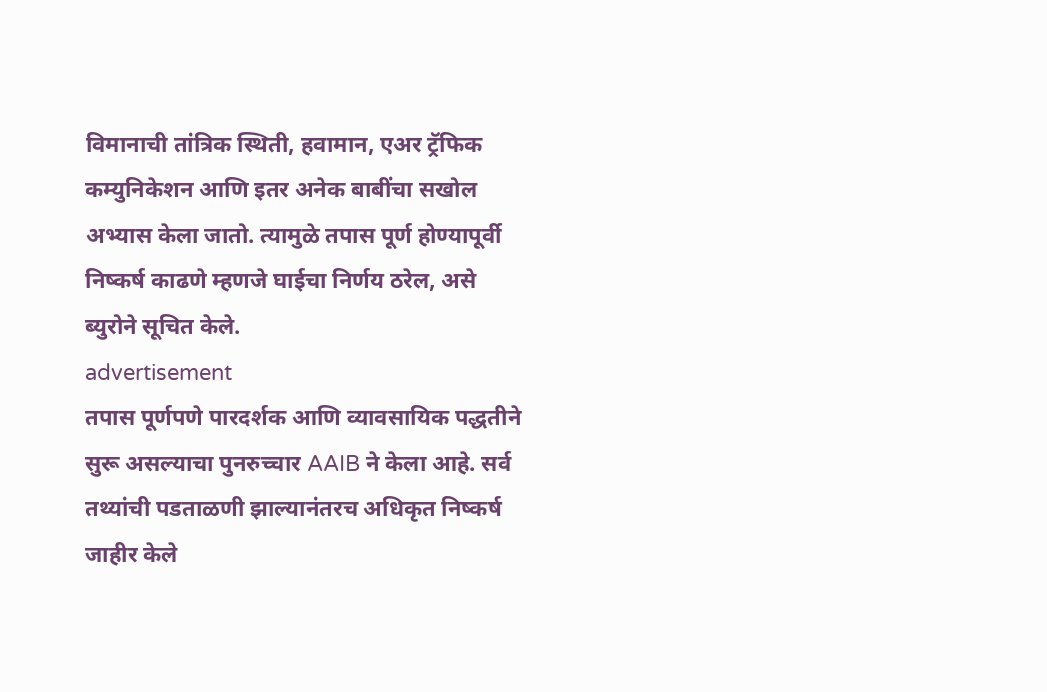विमानाची तांत्रिक स्थिती, हवामान, एअर ट्रॅफिक कम्युनिकेशन आणि इतर अनेक बाबींचा सखोल अभ्यास केला जातो. त्यामुळे तपास पूर्ण होण्यापूर्वी निष्कर्ष काढणे म्हणजे घाईचा निर्णय ठरेल, असे ब्युरोने सूचित केले.
advertisement
तपास पूर्णपणे पारदर्शक आणि व्यावसायिक पद्धतीने सुरू असल्याचा पुनरुच्चार AAIB ने केला आहे. सर्व तथ्यांची पडताळणी झाल्यानंतरच अधिकृत निष्कर्ष जाहीर केले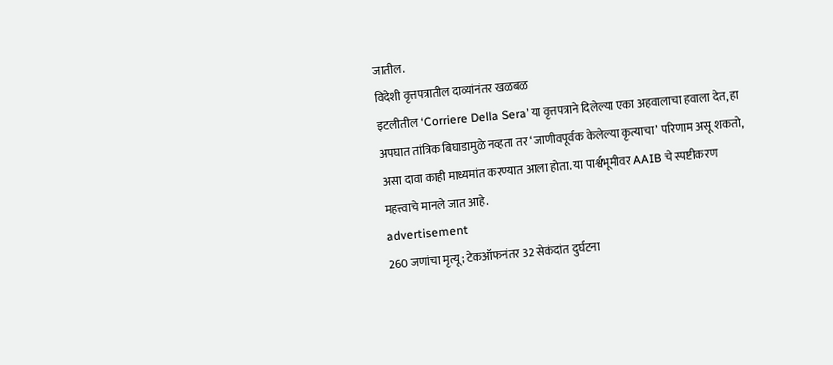जातील.
विदेशी वृत्तपत्रातील दाव्यांनंतर खळबळ
इटलीतील ‘Corriere Della Sera’ या वृत्तपत्राने दिलेल्या एका अहवालाचा हवाला देत, हा अपघात तांत्रिक बिघाडामुळे नव्हता तर ‘जाणीवपूर्वक केलेल्या कृत्याचा’ परिणाम असू शकतो, असा दावा काही माध्यमांत करण्यात आला होता. या पार्श्वभूमीवर AAIB चे स्पष्टीकरण महत्त्वाचे मानले जात आहे.
advertisement
260 जणांचा मृत्यू; टेकऑफनंतर 32 सेकंदांत दुर्घटना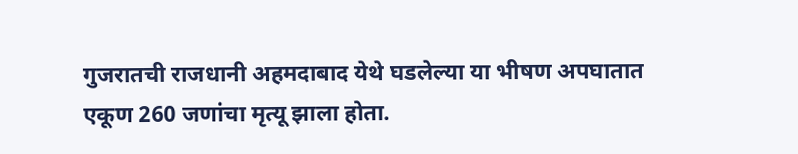गुजरातची राजधानी अहमदाबाद येथे घडलेल्या या भीषण अपघातात एकूण 260 जणांचा मृत्यू झाला होता.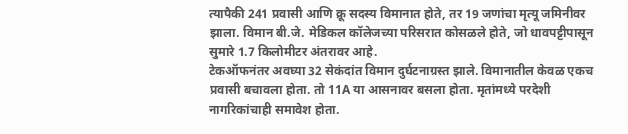त्यापैकी 241 प्रवासी आणि क्रू सदस्य विमानात होते, तर 19 जणांचा मृत्यू जमिनीवर झाला. विमान बी.जे. मेडिकल कॉलेजच्या परिसरात कोसळले होते, जो धावपट्टीपासून सुमारे 1.7 किलोमीटर अंतरावर आहे.
टेकऑफनंतर अवघ्या 32 सेकंदांत विमान दुर्घटनाग्रस्त झाले. विमानातील केवळ एकच प्रवासी बचावला होता. तो 11A या आसनावर बसला होता. मृतांमध्ये परदेशी नागरिकांचाही समावेश होता.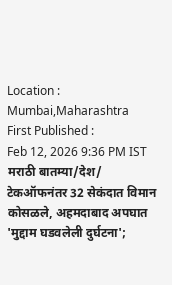Location :
Mumbai,Maharashtra
First Published :
Feb 12, 2026 9:36 PM IST
मराठी बातम्या/देश/
टेकऑफनंतर 32 सेकंदात विमान कोसळले, अहमदाबाद अपघात 'मुद्दाम घडवलेली दुर्घटना';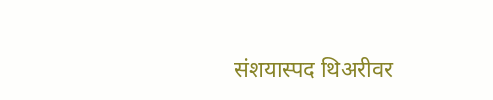संशयास्पद थिअरीवर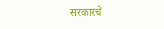सरकारचे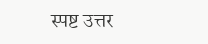स्पष्ट उत्तर